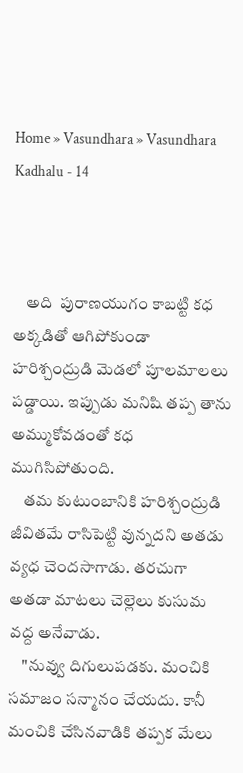Home » Vasundhara » Vasundhara Kadhalu - 14



    అది  పురాణయుగం కాబట్టి కధ అక్కడితో ఆగిపోకుండా హరిశ్చంద్రుడి మెడలో పూలమాలలు పడ్డాయి. ఇప్పుడు మనిషి తప్ప తాను అమ్ముకోవడంతో కధ ముగిసిపోతుంది.
    తమ కుటుంబానికి హరిశ్చంద్రుడి జీవితమే రాసిపెట్టి వున్నదని అతడు వ్యధ చెందసాగాడు. తరచుగా అతడా మాటలు చెల్లెలు కుసుమ వద్ద అనేవాడు.
    "నువ్వు దిగులుపడకు. మంచికి సమాజం సన్మానం చేయదు. కానీ మంచికి చేసినవాడికి తప్పక మేలు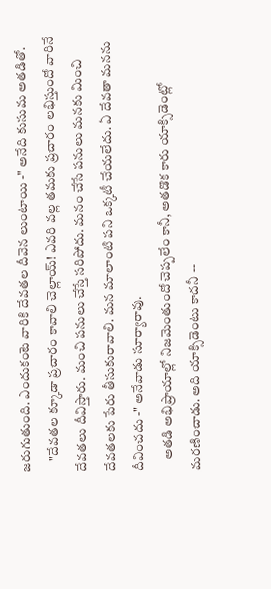జరుగుతుంది. ఎందుకంటె వారికి దేవతల దీవెన లుంటాయి -" అనేది కుసుమ అతడితో.
    "దేవతల క్కూడా ప్రచారం కావాలి చెల్లాయ్! ఎవరి వల్ల తమకు ప్రచారం లభిస్తుందో వారినే దేవతలు దీవిస్తారు. మంచి పనులు చేస్తే సరిపోదు. మనం చేసే పనులు మనకు మించి దేవతలకు పేరు తీసుకురావాలి. మన మాలాంటి పని ఒక్కటీ చేయలేదు. ఏ దేవతా మనను దీవించదు -" అనేవాడు సూర్యారావు.
    అతడి అభిప్రాయాల్లో నిజమెంతుందో చెప్పలేం కానీ, అతడొక కారు యాక్సిడెంట్లో మరణించాడు. అది యాక్సిడెంటు కాదనీ --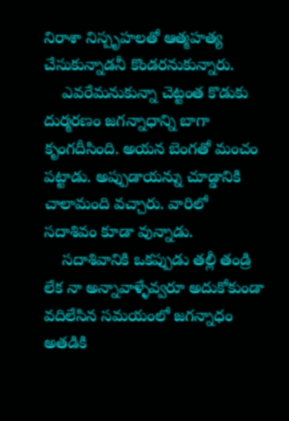నిరాశా నిస్పృహలతో ఆత్మహత్య చేసుకున్నాడనీ కొండరనుకున్నారు.
    ఎవరేమనుకున్నా చెట్టంత కొడుకు దుర్మరణం జగన్నాధాన్ని బాగా కృంగదీసింది. అయన బెంగతో మంచం పట్టాడు. అప్పుడాయన్ను చూడ్డానికి చాలామంది వచ్చారు. వారిలో సదాశివం కూడా వున్నాడు.
    సదాశివానికి ఒకప్పుడు తల్లీ తండ్రి లేక నా అన్నావాళ్ళేవ్వరూ అదుకోకుండా వదిలేసిన సమయంలో జగన్నాధం  అతడికి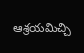ఆశ్రయమిచ్చి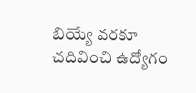బియ్యే వరకూ చదివించి ఉద్యోగం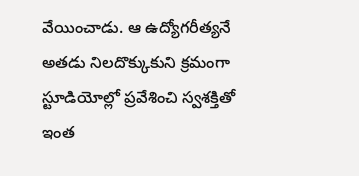వేయించాడు. ఆ ఉద్యోగరీత్యనే అతడు నిలదొక్కుకుని క్రమంగా స్టూడియోల్లో ప్రవేశించి స్వశక్తితో ఇంత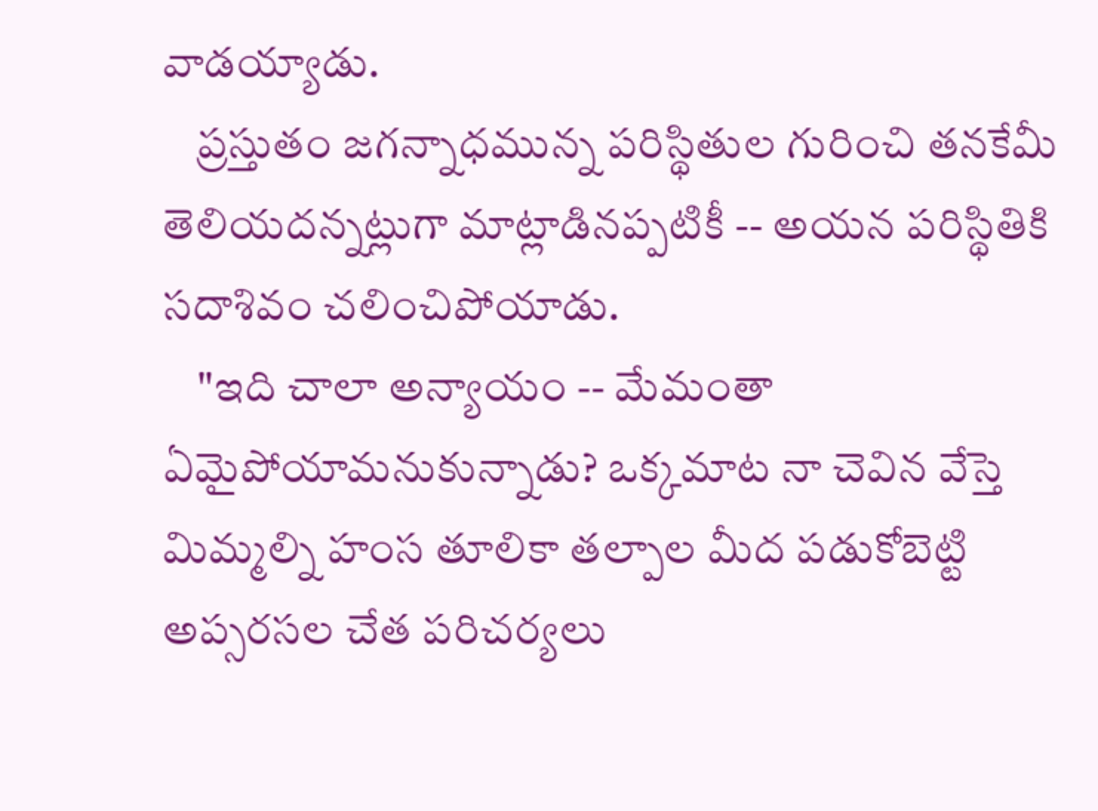వాడయ్యాడు.
    ప్రస్తుతం జగన్నాధమున్న పరిస్థితుల గురించి తనకేమీ తెలియదన్నట్లుగా మాట్లాడినప్పటికీ -- అయన పరిస్థితికి సదాశివం చలించిపోయాడు.
    "ఇది చాలా అన్యాయం -- మేమంతా ఏమైపోయామనుకున్నాడు? ఒక్కమాట నా చెవిన వేస్తె మిమ్మల్ని హంస తూలికా తల్పాల మీద పడుకోబెట్టి అప్సరసల చేత పరిచర్యలు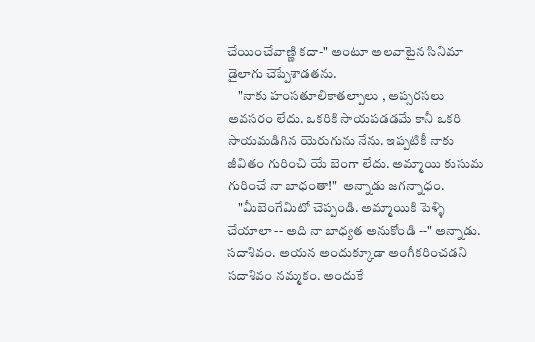చేయించేవాణ్ణి కదా-" అంటూ అలవాటైన సినిమా డైలాగు చెప్పేశాడతను.
    "నాకు హంసతూలికాతల్పాలు , అప్సరసలు అవసరం లేదు. ఒకరికి సాయపడడమే కానీ ఒకరి సాయమడిగిన యెరుగును నేను. ఇప్పటికీ నాకు జీవితం గురించి యే బెంగా లేదు. అమ్మాయి కుసుమ గురించే నా బాధంతా!"  అన్నాడు జగన్నాధం.
    "మీబెంగేమిటో చెప్పండి. అమ్మాయికి పెళ్ళి చేయాలా -- అది నా బాధ్యత అనుకోండి --" అన్నాడు. సదాశివం. అయన అందుక్కూడా అంగీకరించడని సదాశివం నమ్మకం. అందుకే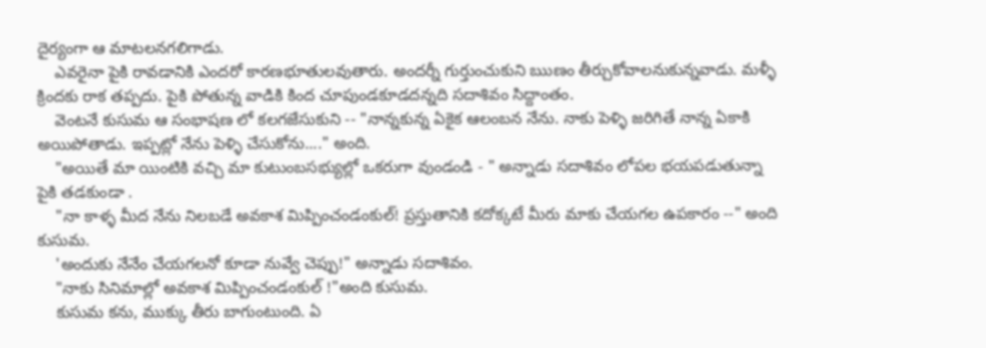దైర్యంగా ఆ మాటలనగలిగాడు.
    ఎవరైనా పైకి రావడానికి ఎందరో కారణభూతులవుతారు. అందర్నీ గుర్తుంచుకుని ఋణం తీర్చుకోవాలనుకున్నవాడు. మళ్ళీ క్రిందకు రాక తప్పదు. పైకి పోతున్న వాడికి కింద చూపుండకూడదన్నది సదాశివం సిద్దాంతం.
    వెంటనే కుసుమ ఆ సంభాషణ లో కలగజేసుకుని -- "నాన్నకున్న ఏకైక ఆలంబన నేను. నాకు పెళ్ళి జరిగితే నాన్న ఏకాకి అయిపోతాడు. ఇప్పట్లో నేను పెళ్ళి చేసుకోను...." అంది.
    "అయితే మా యింటికి వచ్చి మా కుటుంబసభ్యుల్లో ఒకరుగా వుండండి - " అన్నాడు సదాశివం లోపల భయపడుతున్నా పైకి తడకుండా .
    "నా కాళ్ళ మీద నేను నిలబడే అవకాశ మిప్పించండంకుల్! ప్రస్తుతానికి కదోక్కటే మీరు మాకు చేయగల ఉపకారం --" అంది కుసుమ.
    'అందుకు నేనేం చేయగలనో కూడా నువ్వే చెప్పు!" అన్నాడు సదాశివం.
    "నాకు సినిమాల్లో అవకాశ మిప్పించండంకుల్ !"అంది కుసుమ.
    కుసుమ కను, ముక్కు తీరు బాగుంటుంది. ఏ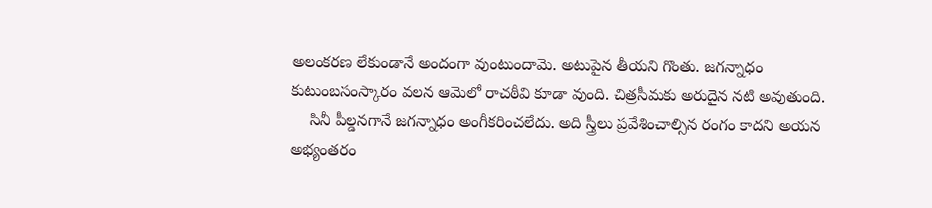అలంకరణ లేకుండానే అందంగా వుంటుందామె. అటుపైన తీయని గొంతు. జగన్నాధం కుటుంబసంస్కారం వలన ఆమెలో రాచఠీవి కూడా వుంది. చిత్రసీమకు అరుదైన నటి అవుతుంది.
    సినీ పీల్డనగానే జగన్నాధం అంగీకరించలేదు. అది స్త్రీలు ప్రవేశించాల్సిన రంగం కాదని అయన అభ్యంతరం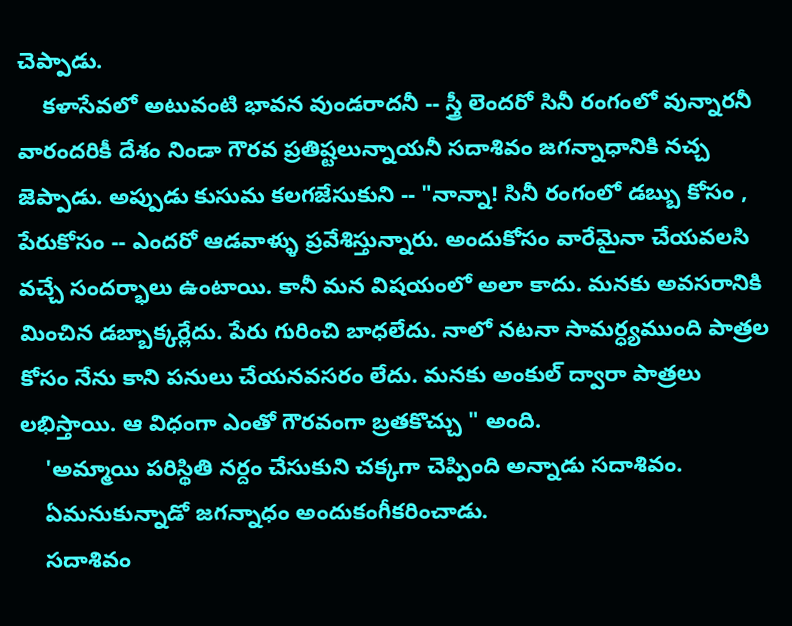చెప్పాడు.
    కళాసేవలో అటువంటి భావన వుండరాదనీ -- స్త్రీ లెందరో సినీ రంగంలో వున్నారనీ వారందరికీ దేశం నిండా గౌరవ ప్రతిష్టలున్నాయనీ సదాశివం జగన్నాధానికి నచ్చ జెప్పాడు. అప్పుడు కుసుమ కలగజేసుకుని -- "నాన్నా! సినీ రంగంలో డబ్బు కోసం , పేరుకోసం -- ఎందరో ఆడవాళ్ళు ప్రవేశిస్తున్నారు. అందుకోసం వారేమైనా చేయవలసి వచ్చే సందర్భాలు ఉంటాయి. కానీ మన విషయంలో అలా కాదు. మనకు అవసరానికి మించిన డబ్బాక్కర్లేదు. పేరు గురించి బాధలేదు. నాలో నటనా సామర్ధ్యముంది పాత్రల కోసం నేను కాని పనులు చేయనవసరం లేదు. మనకు అంకుల్ ద్వారా పాత్రలు లభిస్తాయి. ఆ విధంగా ఎంతో గౌరవంగా బ్రతకొచ్చు " అంది.
    'అమ్మాయి పరిస్థితి నర్దం చేసుకుని చక్కగా చెప్పింది అన్నాడు సదాశివం.
    ఏమనుకున్నాడో జగన్నాధం అందుకంగీకరించాడు.
    సదాశివం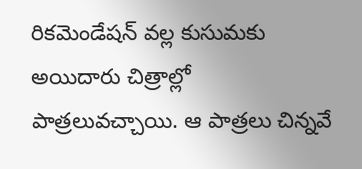రికమెండేషన్ వల్ల కుసుమకు అయిదారు చిత్రాల్లో పాత్రలువచ్చాయి. ఆ పాత్రలు చిన్నవే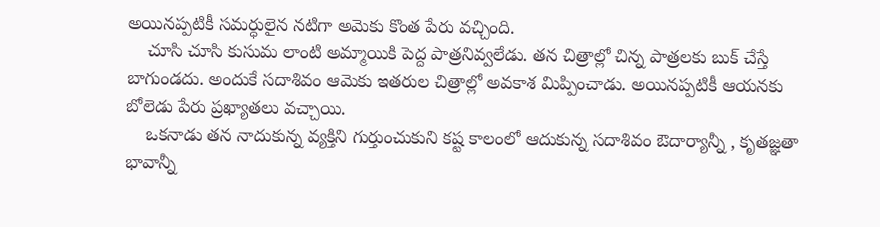అయినప్పటికీ సమర్ధులైన నటిగా అమెకు కొంత పేరు వచ్చింది.
    చూసి చూసి కుసుమ లాంటి అమ్మాయికి పెద్ద పాత్రనివ్వలేడు. తన చిత్రాల్లో చిన్న పాత్రలకు బుక్ చేస్తే బాగుండదు. అందుకే సదాశివం ఆమెకు ఇతరుల చిత్రాల్లో అవకాశ మిప్పించాడు. అయినప్పటికీ ఆయనకు బోలెడు పేరు ప్రఖ్యాతలు వచ్చాయి.
    ఒకనాడు తన నాదుకున్న వ్యక్తిని గుర్తుంచుకుని కష్ట కాలంలో ఆదుకున్న సదాశివం ఔదార్యాన్నీ , కృతజ్ఞతా భావాన్నీ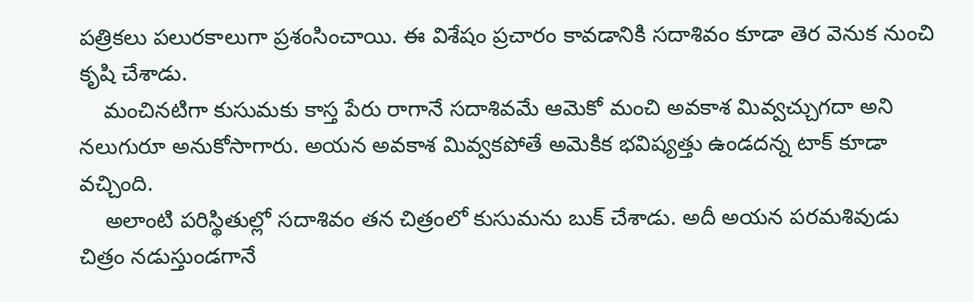పత్రికలు పలురకాలుగా ప్రశంసించాయి. ఈ విశేషం ప్రచారం కావడానికి సదాశివం కూడా తెర వెనుక నుంచి కృషి చేశాడు.
    మంచినటిగా కుసుమకు కాస్త పేరు రాగానే సదాశివమే ఆమెకో మంచి అవకాశ మివ్వచ్చుగదా అని నలుగురూ అనుకోసాగారు. అయన అవకాశ మివ్వకపోతే అమెకిక భవిష్యత్తు ఉండదన్న టాక్ కూడా వచ్చింది.
    అలాంటి పరిస్థితుల్లో సదాశివం తన చిత్రంలో కుసుమను బుక్ చేశాడు. అదీ అయన పరమశివుడు చిత్రం నడుస్తుండగానే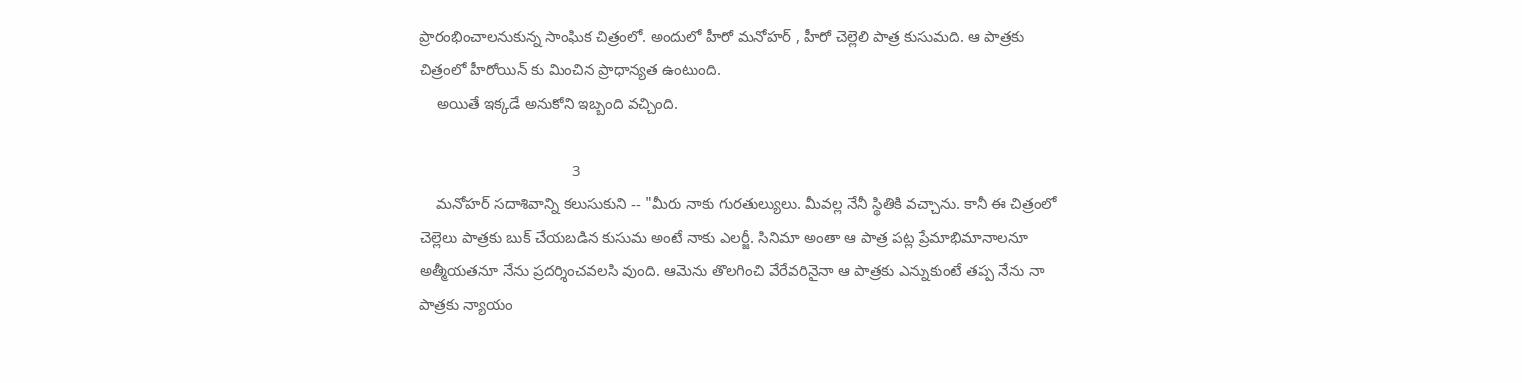ప్రారంభించాలనుకున్న సాంఘిక చిత్రంలో. అందులో హీరో మనోహర్ , హీరో చెల్లెలి పాత్ర కుసుమది. ఆ పాత్రకు చిత్రంలో హీరోయిన్ కు మించిన ప్రాధాన్యత ఉంటుంది.
    అయితే ఇక్కడే అనుకోని ఇబ్బంది వచ్చింది.

                                    3
    మనోహర్ సదాశివాన్ని కలుసుకుని -- "మీరు నాకు గురతుల్యులు. మీవల్ల నేనీ స్థితికి వచ్చాను. కానీ ఈ చిత్రంలో చెల్లెలు పాత్రకు బుక్ చేయబడిన కుసుమ అంటే నాకు ఎలర్జీ. సినిమా అంతా ఆ పాత్ర పట్ల ప్రేమాభిమానాలనూ అత్మీయతనూ నేను ప్రదర్శించవలసి వుంది. ఆమెను తొలగించి వేరేవరినైనా ఆ పాత్రకు ఎన్నుకుంటే తప్ప నేను నా పాత్రకు న్యాయం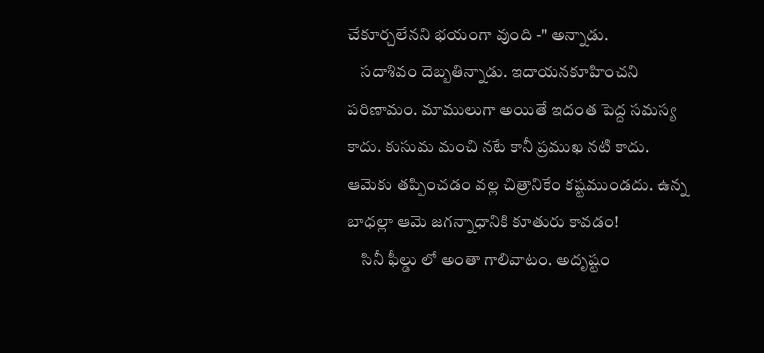చేకూర్చలేనని భయంగా వుంది -" అన్నాడు.
    సదాశివం దెబ్బతిన్నాడు. ఇదాయనకూహించని పరిణామం. మాములుగా అయితే ఇదంత పెద్ద సమస్య కాదు. కుసుమ మంచి నటే కానీ ప్రముఖ నటి కాదు. ఆమెకు తప్పించడం వల్ల చిత్రానికేం కష్టముండదు. ఉన్న బాధల్లా ఆమె జగన్నాధానికి కూతురు కావడం!
    సినీ ఫీల్డు లో అంతా గాలివాటం. అదృష్టం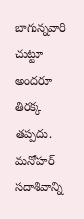బాగున్నవారి చుట్టూ అందరూ తిరక్క తప్పదు. మనోహర్ సదాశివాన్ని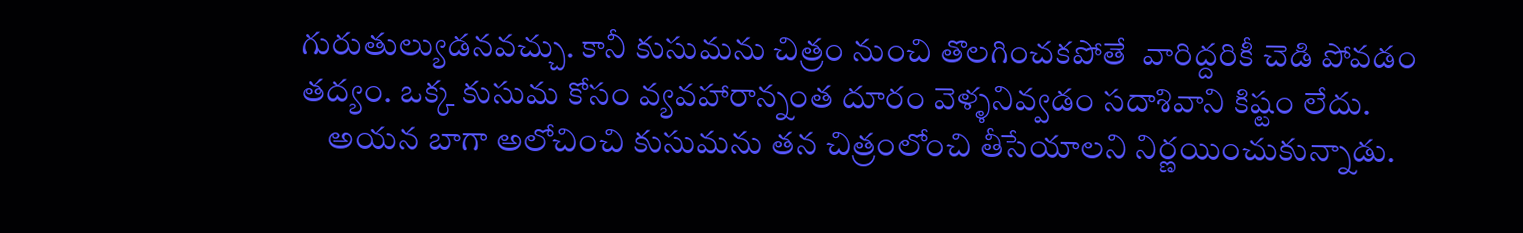గురుతుల్యుడనవచ్చు. కానీ కుసుమను చిత్రం నుంచి తొలగించకపోతే  వారిద్దరికీ చెడి పోవడం తద్యం. ఒక్క కుసుమ కోసం వ్యవహారాన్నంత దూరం వెళ్ళనివ్వడం సదాశివాని కిష్టం లేదు.
    అయన బాగా అలోచించి కుసుమను తన చిత్రంలోంచి తీసేయాలని నిర్ణయించుకున్నాడు.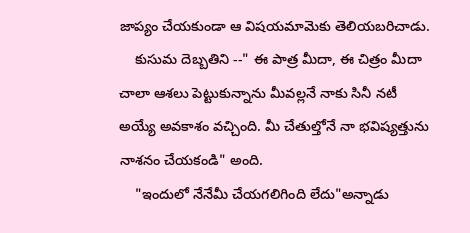జాప్యం చేయకుండా ఆ విషయమామెకు తెలియబరిచాడు.
    కుసుమ దెబ్బతిని --" ఈ పాత్ర మీదా, ఈ చిత్రం మీదా చాలా ఆశలు పెట్టుకున్నాను మీవల్లనే నాకు సినీ నటీ అయ్యే అవకాశం వచ్చింది. మీ చేతుల్తోనే నా భవిష్యత్తును నాశనం చేయకండి" అంది.
    "ఇందులో నేనేమీ చేయగలిగింది లేదు"అన్నాడు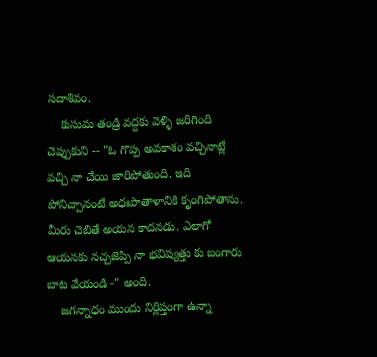సదాశివం.
    కుసుమ తండ్రి వద్దకు వెళ్ళి జరిగింది చెప్పుకుని -- "ఓ గొప్ప అవకాశం వచ్చినాట్లే వచ్చి నా చేయి జారిపోతుంది. ఇది పోనిచ్చానంటే అధఃపాతాళానికి కృంగిపోతాను. మీరు చెబితే అయన కాదనడు. ఎలాగో ఆయనకు నచ్చజెప్పి నా భవిష్యత్తు కు బంగారు బాట వేయండి -" అంది.
    జగన్నాధం ముందు నిర్లిప్తంగా ఉన్నా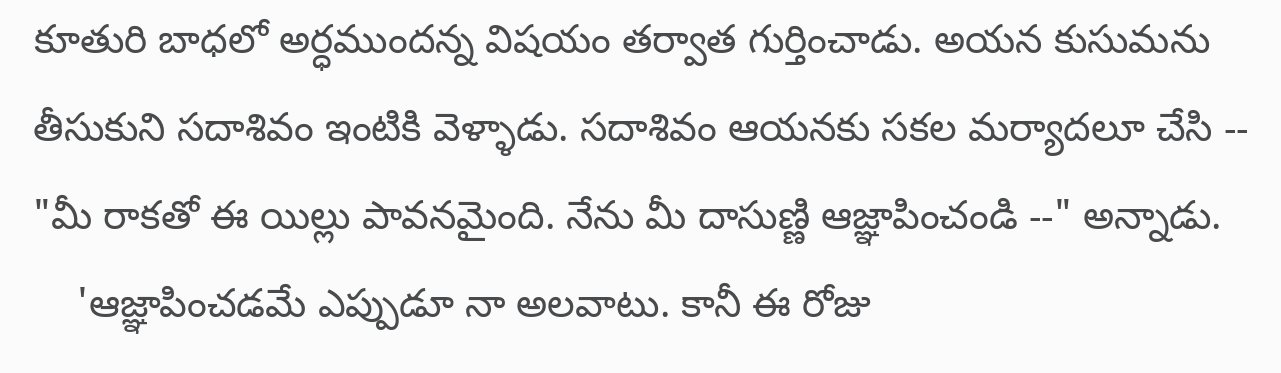కూతురి బాధలో అర్ధముందన్న విషయం తర్వాత గుర్తించాడు. అయన కుసుమను తీసుకుని సదాశివం ఇంటికి వెళ్ళాడు. సదాశివం ఆయనకు సకల మర్యాదలూ చేసి -- "మీ రాకతో ఈ యిల్లు పావనమైంది. నేను మీ దాసుణ్ణి ఆజ్ఞాపించండి --" అన్నాడు.
    'ఆజ్ఞాపించడమే ఎప్పుడూ నా అలవాటు. కానీ ఈ రోజు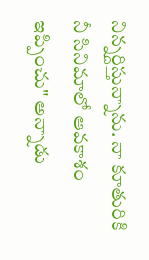నిన్నర్దిస్తున్నాను. నా కూతురికి నీ సినిమాలో ఆవకాశం ఇప్పించు" అన్నాడు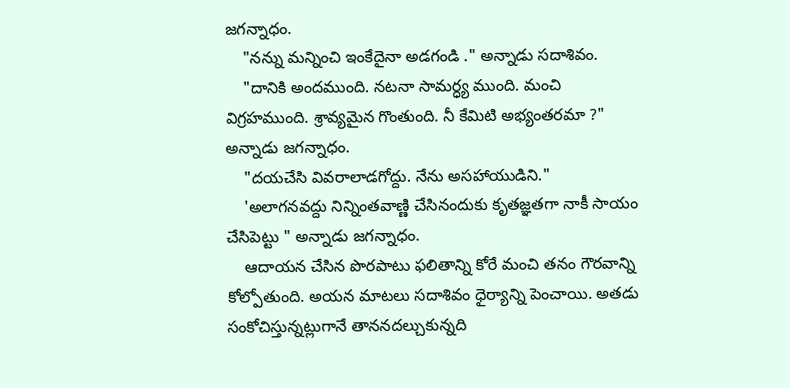జగన్నాధం.
    "నన్ను మన్నించి ఇంకేదైనా అడగండి ." అన్నాడు సదాశివం.
    "దానికి అందముంది. నటనా సామర్ధ్య ముంది. మంచి విగ్రహముంది. శ్రావ్యమైన గొంతుంది. నీ కేమిటి అభ్యంతరమా ?" అన్నాడు జగన్నాధం.
    "దయచేసి వివరాలాడగోద్దు. నేను అసహాయుడిని."
    'అలాగనవద్దు నిన్నింతవాణ్ణి చేసినందుకు కృతజ్ఞతగా నాకీ సాయం చేసిపెట్టు " అన్నాడు జగన్నాధం.
    ఆదాయన చేసిన పొరపాటు ఫలితాన్ని కోరే మంచి తనం గౌరవాన్ని కోల్పోతుంది. అయన మాటలు సదాశివం ధైర్యాన్ని పెంచాయి. అతడు సంకోచిస్తున్నట్లుగానే తాననదల్చుకున్నది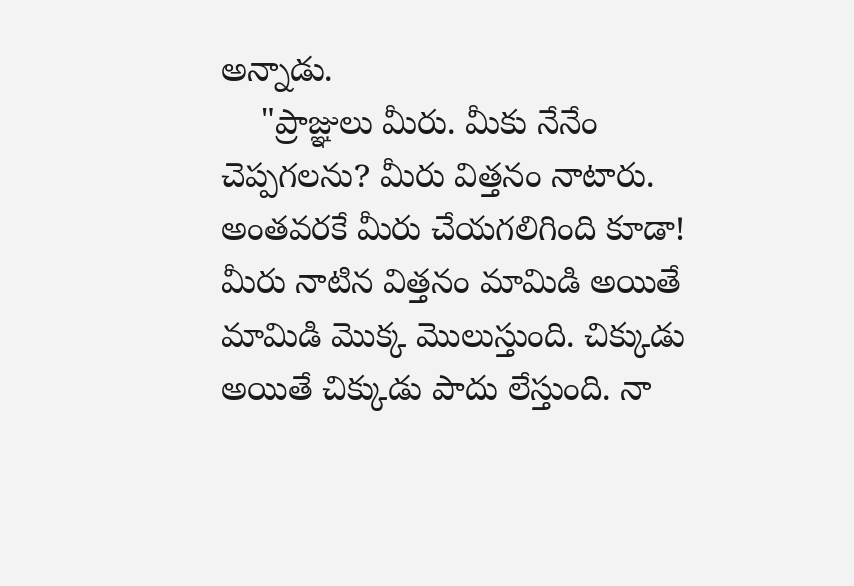అన్నాడు.
    "ప్రాజ్ఞులు మీరు. మీకు నేనేం చెప్పగలను? మీరు విత్తనం నాటారు. అంతవరకే మీరు చేయగలిగింది కూడా! మీరు నాటిన విత్తనం మామిడి అయితే మామిడి మొక్క మొలుస్తుంది. చిక్కుడు అయితే చిక్కుడు పాదు లేస్తుంది. నా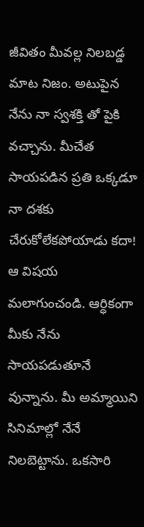జీవితం మీవల్ల నిలబడ్డ మాట నిజం. అటుపైన నేను నా స్వశక్తి తో పైకి వచ్చాను. మీచేత సాయపడిన ప్రతి ఒక్కడూ నా దశకు చేరుకోలేకపోయాడు కదా! ఆ విషయ మలాగుంచండి. ఆర్ధికంగా మీకు నేను సాయపడుతూనే వున్నాను. మీ అమ్మాయిని సినిమాల్లో నేనే నిలబెట్టాను. ఒకసారి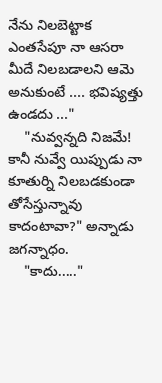నేను నిలబెట్టాక ఎంతసేపూ నా ఆసరా మీదే నిలబడాలని ఆమె అనుకుంటే .... భవిష్యత్తు ఉండదు ..."
    "నువ్వన్నది నిజమే! కానీ నువ్వే యిప్పుడు నా కూతుర్ని నిలబడకుండా తోసేస్తున్నావు కాదంటావా?" అన్నాడు జగన్నాధం.
    "కాదు....."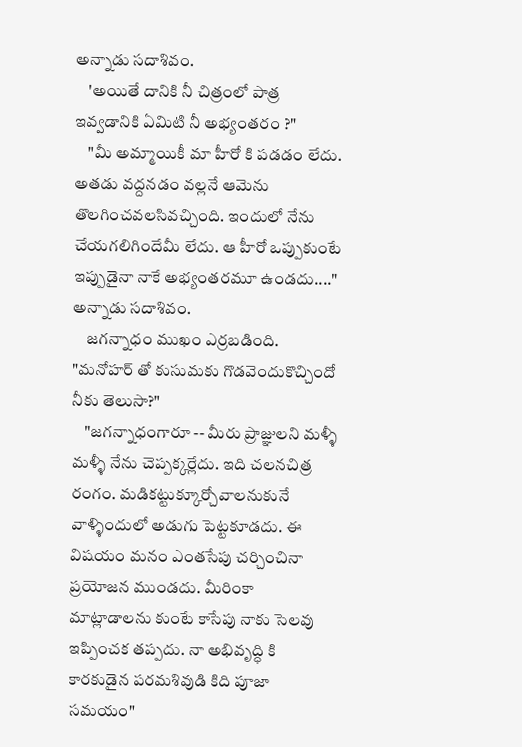అన్నాడు సదాశివం.
    'అయితే దానికి నీ చిత్రంలో పాత్ర ఇవ్వడానికి ఏమిటి నీ అభ్యంతరం ?"
    "మీ అమ్మాయికీ మా హీరో కి పడడం లేదు. అతడు వద్దనడం వల్లనే ఆమెను తొలగించవలసివచ్చింది. ఇందులో నేను చేయగలిగిందేమీ లేదు. ఆ హీరో ఒప్పుకుంటే ఇప్పుడైనా నాకే అభ్యంతరమూ ఉండదు...." అన్నాడు సదాశివం.
    జగన్నాధం ముఖం ఎర్రబడింది. "మనోహర్ తో కుసుమకు గొడవెందుకొచ్చిందో నీకు తెలుసా?"
    "జగన్నాధంగారూ -- మీరు ప్రాజ్ఞులని మళ్ళీ మళ్ళీ నేను చెప్పక్కర్లేదు. ఇది చలనచిత్ర రంగం. మడికట్టుక్కూర్చోవాలనుకునే వాళ్ళిందులో అడుగు పెట్టకూడదు. ఈ విషయం మనం ఎంతసేపు చర్చించినా ప్రయోజన ముండదు. మీరింకా మాట్లాడాలను కుంటే కాసేపు నాకు సెలవు ఇప్పించక తప్పదు. నా అభివృద్ధి కి కారకుడైన పరమశివుడి కిది పూజా సమయం"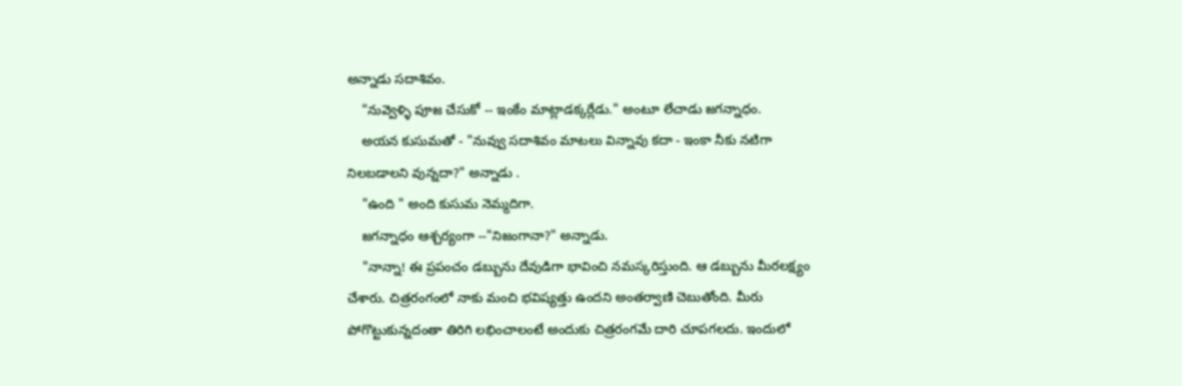అన్నాడు సదాశివం.
    "నువ్వెళ్ళి పూజ చేసుకో -- ఇంకేం మాట్లాడక్కర్లేడు." అంటూ లేచాడు జగన్నాధం.
    అయన కుసుమతో - "నువ్వు సదాశివం మాటలు విన్నావు కదా - ఇంకా నీకు నటిగా నిలబడాలని వున్నదా?" అన్నాడు .
    "ఉంది " అంది కుసుమ నెమ్మదిగా.
    జగన్నాధం ఆశ్చర్యంగా --"నిజంగానా?" అన్నాడు.
    "నాన్నా! ఈ ప్రపంచం డబ్బును దేవుడిగా భావించి నమస్కరిస్తుంది. ఆ డబ్బును మీరలక్ష్యం చేశారు. చిత్రరంగంలో నాకు మంచి భవిష్యత్తు ఉందని అంతర్వాణి చెబుతోంది. మీరు పోగొట్టుకున్నదంతా తిరిగి లభించాలంటే అందుకు చిత్రరంగమే దారి చూపగలదు. ఇందులో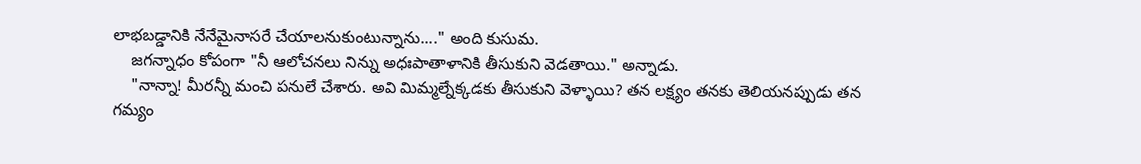లాభబడ్డానికి నేనేమైనాసరే చేయాలనుకుంటున్నాను...." అంది కుసుమ.
    జగన్నాధం కోపంగా "నీ ఆలోచనలు నిన్ను అధఃపాతాళానికి తీసుకుని వెడతాయి." అన్నాడు.
    "నాన్నా! మీరన్నీ మంచి పనులే చేశారు. అవి మిమ్మల్నేక్కడకు తీసుకుని వెళ్ళాయి? తన లక్ష్యం తనకు తెలియనప్పుడు తన గమ్యం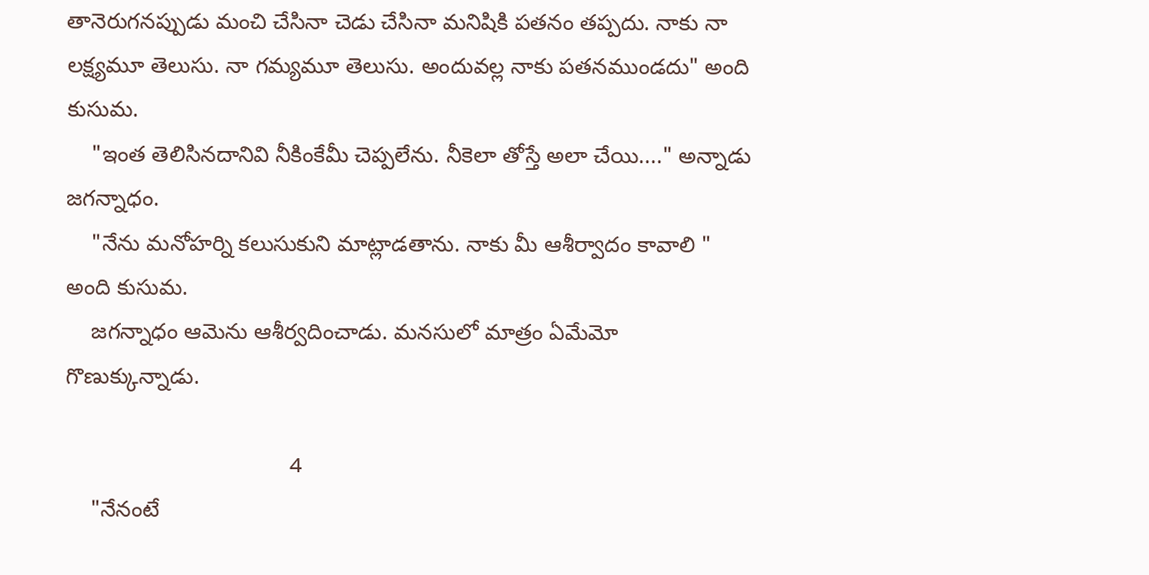తానెరుగనప్పుడు మంచి చేసినా చెడు చేసినా మనిషికి పతనం తప్పదు. నాకు నా లక్ష్యమూ తెలుసు. నా గమ్యమూ తెలుసు. అందువల్ల నాకు పతనముండదు" అంది కుసుమ.
    "ఇంత తెలిసినదానివి నీకింకేమీ చెప్పలేను. నీకెలా తోస్తే అలా చేయి...." అన్నాడు జగన్నాధం.
    "నేను మనోహర్ని కలుసుకుని మాట్లాడతాను. నాకు మీ ఆశీర్వాదం కావాలి " అంది కుసుమ.
    జగన్నాధం ఆమెను ఆశీర్వదించాడు. మనసులో మాత్రం ఏమేమో గొణుక్కున్నాడు.

                                    4
    "నేనంటే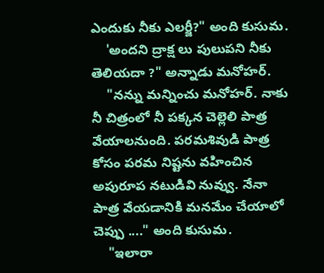ఎందుకు నీకు ఎలర్జీ?" అంది కుసుమ.
    'అందని ద్రాక్ష లు పులుపని నీకు తెలియదా ?" అన్నాడు మనోహర్.
    "నన్ను మన్నించు మనోహర్. నాకు నీ చిత్రంలో నీ పక్కన చెల్లెలి పాత్ర వేయాలనుంది. పరమశివుడి పాత్ర కోసం పరమ నిష్టను వహించిన అపురూప నటుడివి నువ్వు. నేనా పాత్ర వేయడానికి మనమేం చేయాలో చెప్పు ...." అంది కుసుమ.
    "ఇలారా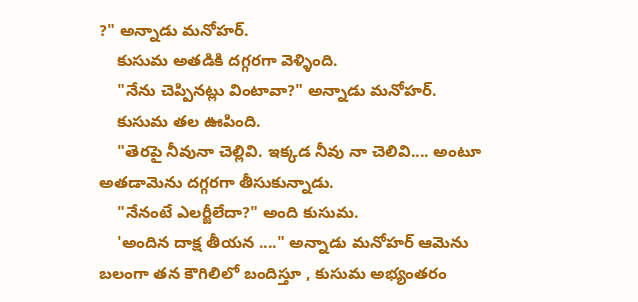?" అన్నాడు మనోహర్.
    కుసుమ అతడికి దగ్గరగా వెళ్ళింది.
    "నేను చెప్పినట్లు వింటావా?" అన్నాడు మనోహర్.
    కుసుమ తల ఊపింది.
    "తెరపై నీవునా చెల్లివి. ఇక్కడ నీవు నా చెలివి.... అంటూ అతడామెను దగ్గరగా తీసుకున్నాడు.
    "నేనంటే ఎలర్జీలేదా?" అంది కుసుమ.
    'అందిన దాక్ష తీయన ...." అన్నాడు మనోహర్ ఆమెను బలంగా తన కౌగిలిలో బందిస్తూ , కుసుమ అభ్యంతరం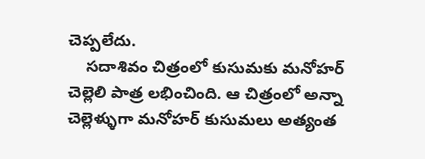చెప్పలేదు.
    సదాశివం చిత్రంలో కుసుమకు మనోహర్ చెల్లెలి పాత్ర లభించింది. ఆ చిత్రంలో అన్నా చెల్లెళ్ళుగా మనోహర్ కుసుమలు అత్యంత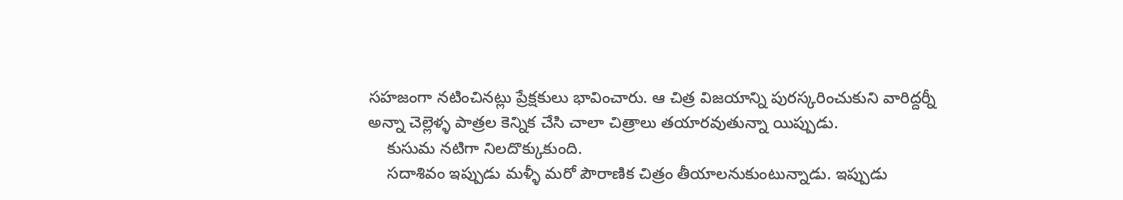సహజంగా నటించినట్లు ప్రేక్షకులు భావించారు. ఆ చిత్ర విజయాన్ని పురస్కరించుకుని వారిద్దర్నీ అన్నా చెల్లెళ్ళ పాత్రల కెన్నిక చేసి చాలా చిత్రాలు తయారవుతున్నా యిప్పుడు.
    కుసుమ నటిగా నిలదొక్కుకుంది.
    సదాశివం ఇప్పుడు మళ్ళీ మరో పౌరాణిక చిత్రం తీయాలనుకుంటున్నాడు. ఇప్పుడు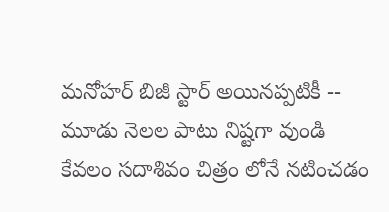మనోహర్ బిజీ స్టార్ అయినప్పటికీ -- మూడు నెలల పాటు నిష్టగా వుండి కేవలం సదాశివం చిత్రం లోనే నటించడం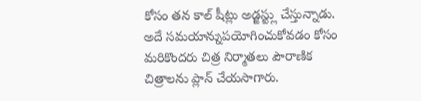కోసం తన కాల్ షీట్లు అడ్జస్ట్లు చేస్తున్నాడు. అదే సమయాన్నుపయోగించుకోవడం కోసం మరికొందరు చిత్ర నిర్మాతలు పౌరాణిక చిత్రాలను ప్లాన్ చేయసాగారు.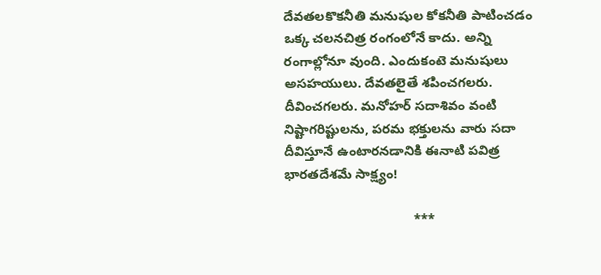దేవతలకొకనీతి మనుషుల కోకనీతి పాటించడం ఒక్క చలనచిత్ర రంగంలోనే కాదు. అన్ని రంగాల్లోనూ వుంది. ఎందుకంటె మనుషులు అసహయులు. దేవతలైతే శపించగలరు. దీవించగలరు. మనోహర్ సదాశివం వంటి నిష్టాగరిష్టులను, పరమ భక్తులను వారు సదా దీవిస్తూనే ఉంటారనడానికి ఈనాటి పవిత్ర భారతదేశమే సాక్ష్యం!

                                   ***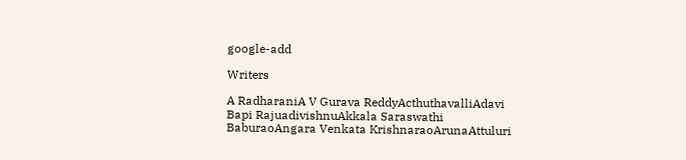google-add

Writers

A RadharaniA V Gurava ReddyActhuthavalliAdavi Bapi RajuadivishnuAkkala Saraswathi BaburaoAngara Venkata KrishnaraoArunaAttuluri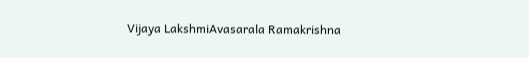Vijaya LakshmiAvasarala Ramakrishna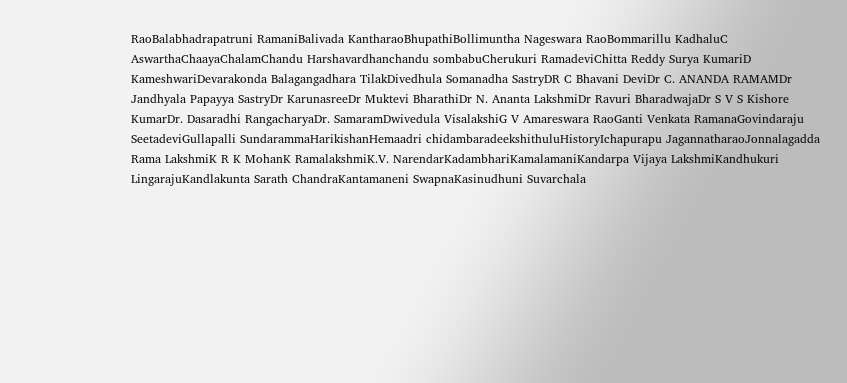RaoBalabhadrapatruni RamaniBalivada KantharaoBhupathiBollimuntha Nageswara RaoBommarillu KadhaluC AswarthaChaayaChalamChandu Harshavardhanchandu sombabuCherukuri RamadeviChitta Reddy Surya KumariD KameshwariDevarakonda Balagangadhara TilakDivedhula Somanadha SastryDR C Bhavani DeviDr C. ANANDA RAMAMDr Jandhyala Papayya SastryDr KarunasreeDr Muktevi BharathiDr N. Ananta LakshmiDr Ravuri BharadwajaDr S V S Kishore KumarDr. Dasaradhi RangacharyaDr. SamaramDwivedula VisalakshiG V Amareswara RaoGanti Venkata RamanaGovindaraju SeetadeviGullapalli SundarammaHarikishanHemaadri chidambaradeekshithuluHistoryIchapurapu JagannatharaoJonnalagadda Rama LakshmiK R K MohanK RamalakshmiK.V. NarendarKadambhariKamalamaniKandarpa Vijaya LakshmiKandhukuri LingarajuKandlakunta Sarath ChandraKantamaneni SwapnaKasinudhuni Suvarchala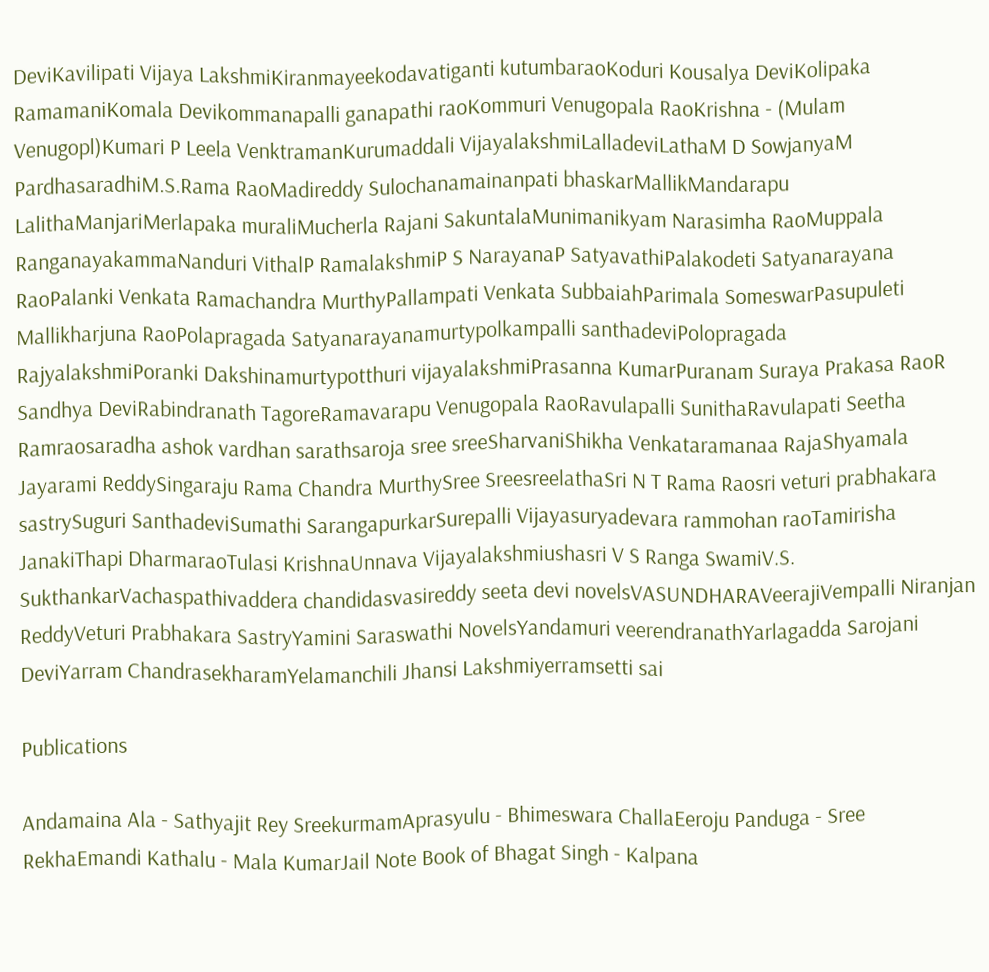DeviKavilipati Vijaya LakshmiKiranmayeekodavatiganti kutumbaraoKoduri Kousalya DeviKolipaka RamamaniKomala Devikommanapalli ganapathi raoKommuri Venugopala RaoKrishna - (Mulam Venugopl)Kumari P Leela VenktramanKurumaddali VijayalakshmiLalladeviLathaM D SowjanyaM PardhasaradhiM.S.Rama RaoMadireddy Sulochanamainanpati bhaskarMallikMandarapu LalithaManjariMerlapaka muraliMucherla Rajani SakuntalaMunimanikyam Narasimha RaoMuppala RanganayakammaNanduri VithalP RamalakshmiP S NarayanaP SatyavathiPalakodeti Satyanarayana RaoPalanki Venkata Ramachandra MurthyPallampati Venkata SubbaiahParimala SomeswarPasupuleti Mallikharjuna RaoPolapragada Satyanarayanamurtypolkampalli santhadeviPolopragada RajyalakshmiPoranki Dakshinamurtypotthuri vijayalakshmiPrasanna KumarPuranam Suraya Prakasa RaoR Sandhya DeviRabindranath TagoreRamavarapu Venugopala RaoRavulapalli SunithaRavulapati Seetha Ramraosaradha ashok vardhan sarathsaroja sree sreeSharvaniShikha Venkataramanaa RajaShyamala Jayarami ReddySingaraju Rama Chandra MurthySree SreesreelathaSri N T Rama Raosri veturi prabhakara sastrySuguri SanthadeviSumathi SarangapurkarSurepalli Vijayasuryadevara rammohan raoTamirisha JanakiThapi DharmaraoTulasi KrishnaUnnava Vijayalakshmiushasri V S Ranga SwamiV.S. SukthankarVachaspathivaddera chandidasvasireddy seeta devi novelsVASUNDHARAVeerajiVempalli Niranjan ReddyVeturi Prabhakara SastryYamini Saraswathi NovelsYandamuri veerendranathYarlagadda Sarojani DeviYarram ChandrasekharamYelamanchili Jhansi Lakshmiyerramsetti sai

Publications

Andamaina Ala - Sathyajit Rey SreekurmamAprasyulu - Bhimeswara ChallaEeroju Panduga - Sree RekhaEmandi Kathalu - Mala KumarJail Note Book of Bhagat Singh - Kalpana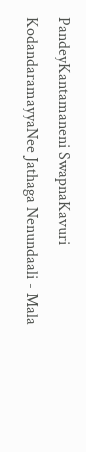PandeyKantamaneni SwapnaKavuri KodandaramayyaNee Jathaga Nenundaali - Mala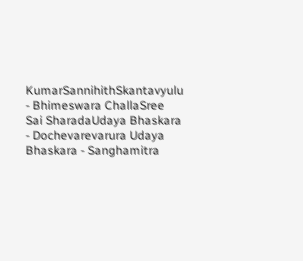KumarSannihithSkantavyulu - Bhimeswara ChallaSree Sai SharadaUdaya Bhaskara - Dochevarevarura Udaya Bhaskara - Sanghamitra